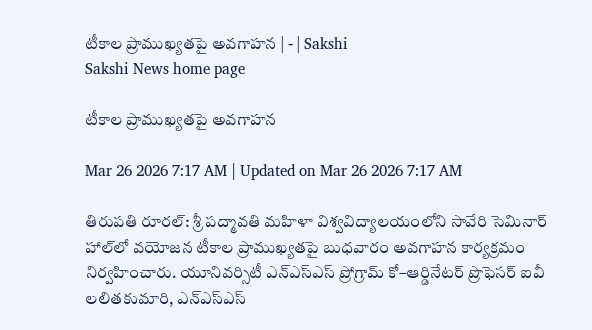టీకాల ప్రాముఖ్యతపై అవగాహన | - | Sakshi
Sakshi News home page

టీకాల ప్రాముఖ్యతపై అవగాహన

Mar 26 2026 7:17 AM | Updated on Mar 26 2026 7:17 AM

తిరుపతి రూరల్‌: శ్రీ పద్మావతి మహిళా విశ్వవిద్యాలయంలోని సావేరి సెమినార్‌ హాల్‌లో వయోజన టీకాల ప్రాముఖ్యతపై బుధవారం అవగాహన కార్యక్రమం నిర్వహించారు. యూనివర్సిటీ ఎన్‌ఎస్‌ఎస్‌ ప్రోగ్రామ్‌ కో–ఆర్డినేటర్‌ ప్రొఫెసర్‌ ఐవీ లలితకుమారి, ఎన్‌ఎస్‌ఎస్‌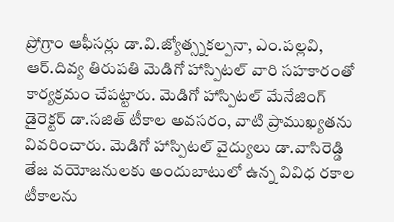ప్రోగ్రాం ఆఫీసర్లు డా.వి.జ్యోత్స్నకల్పనా, ఎం.పల్లవి, ఆర్‌.దివ్య తిరుపతి మెడిగో హాస్పిటల్‌ వారి సహకారంతో కార్యక్రమం చేపట్టారు. మెడిగో హాస్పిటల్‌ మేనేజింగ్‌ డైరెక్టర్‌ డా.సజిత్‌ టీకాల అవసరం, వాటి ప్రాముఖ్యతను వివరించారు. మెడిగో హాస్పిటల్‌ వైద్యులు డా.వాసిరెడ్డి తేజ వయోజనులకు అందుబాటులో ఉన్న వివిధ రకాల టీకాలను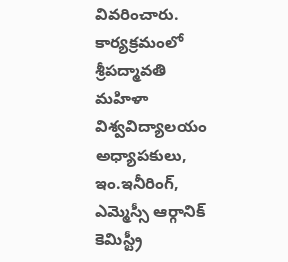వివరించారు. కార్యక్రమంలో శ్రీపద్మావతి మహిళా విశ్వవిద్యాలయం అధ్యాపకులు, ఇం.ఇనీరింగ్‌, ఎమ్మెస్సీ ఆర్గానిక్‌ కెమిస్ట్రీ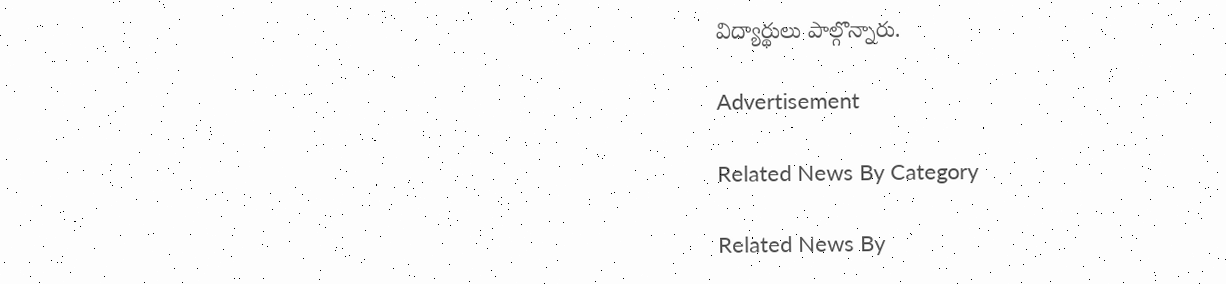విద్యార్థులు పాల్గొన్నారు.

Advertisement

Related News By Category

Related News By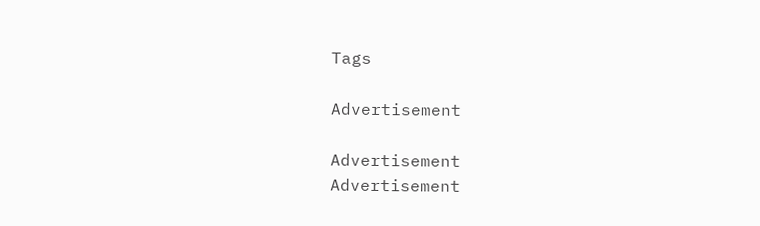Tags

Advertisement

Advertisement
Advertisement